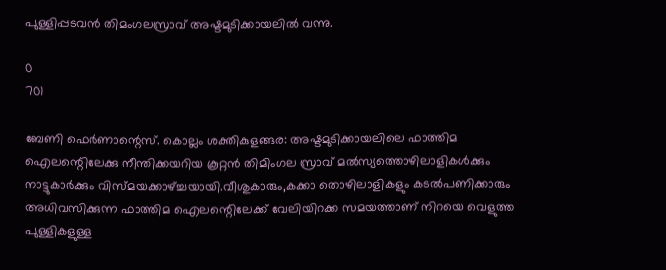പുള്ളിപ്പടവന്‍ തിമംഗലസ്രാവ് അഷ്ടമുടിക്കായലില്‍ വന്നു.

0
701

ബേണി ഫെര്‍ണാന്റെസ്. കൊല്ലം ശക്തികുളങ്ങര: അഷ്ടമുടിക്കായലിലെ ഫാത്തിമ ഐലന്റെിലേക്കു നീന്തിക്കയറിയ കൂറ്റന്‍ തിമിംഗല സ്രാവ് മല്‍സ്യത്തൊഴിലാളികള്‍ക്കും നാട്ടുകാര്‍ക്കും വിസ്മയക്കാഴ്ച്ചയായി.വീശുകാരും,കക്കാ തൊഴിലാളികളും കടല്‍പണിക്കാരും അധിവസിക്കുന്ന ഫാത്തിമ ഐലന്റെിലേക്ക് വേലിയിറക്ക സമയത്താണ് നിറയെ വെളുത്ത പുള്ളികളുള്ള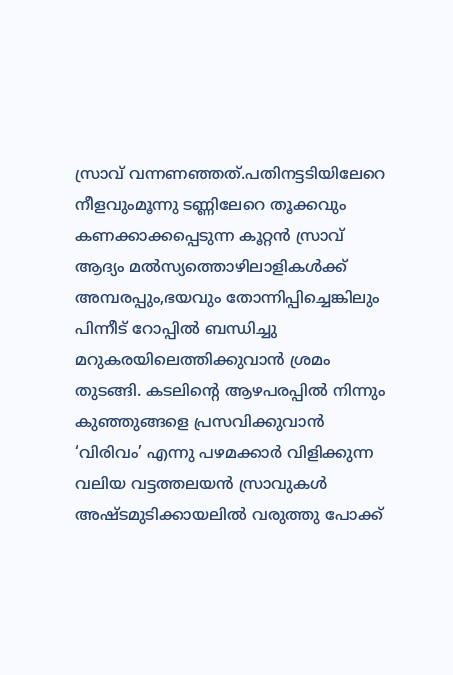സ്രാവ് വന്നണഞ്ഞത്.പതിനട്ടടിയിലേറെ നീളവുംമൂന്നു ടണ്ണിലേറെ തൂക്കവും കണക്കാക്കപ്പെടുന്ന കൂറ്റന്‍ സ്രാവ് ആദ്യം മല്‍സ്യത്തൊഴിലാളികള്‍ക്ക് അമ്പരപ്പും,ഭയവും തോന്നിപ്പിച്ചെങ്കിലും പിന്നീട് റോപ്പില്‍ ബന്ധിച്ചു മറുകരയിലെത്തിക്കുവാന്‍ ശ്രമം തുടങ്ങി. കടലിന്റെ ആഴപരപ്പില്‍ നിന്നും കുഞ്ഞുങ്ങളെ പ്രസവിക്കുവാന്‍ ‘വിരിവം’ എന്നു പഴമക്കാര്‍ വിളിക്കുന്ന വലിയ വട്ടത്തലയന്‍ സ്രാവുകള്‍ അഷ്ടമുടിക്കായലില്‍ വരുത്തു പോക്ക്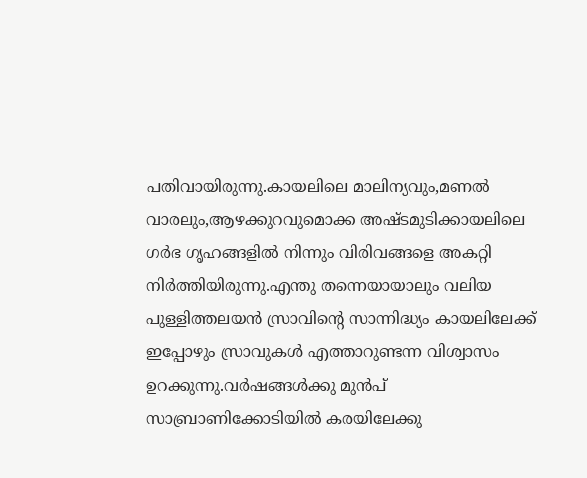പതിവായിരുന്നു.കായലിലെ മാലിന്യവും,മണല്‍ വാരലും,ആഴക്കുറവുമൊക്ക അഷ്ടമുടിക്കായലിലെ ഗര്‍ഭ ഗൃഹങ്ങളില്‍ നിന്നും വിരിവങ്ങളെ അകറ്റി നിര്‍ത്തിയിരുന്നു.എന്തു തന്നെയായാലും വലിയ പുള്ളിത്തലയന്‍ സ്രാവിന്റെ സാന്നിദ്ധ്യം കായലിലേക്ക് ഇപ്പോഴും സ്രാവുകള്‍ എത്താറുണ്ടന്ന വിശ്വാസം ഉറക്കുന്നു.വര്‍ഷങ്ങള്‍ക്കു മുന്‍പ് സാബ്രാണിക്കോടിയില്‍ കരയിലേക്കു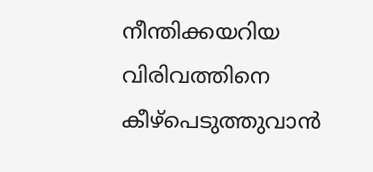നീന്തിക്കയറിയ വിരിവത്തിനെ കീഴ്‌പെടുത്തുവാന്‍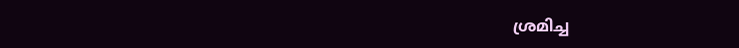ശ്രമിച്ച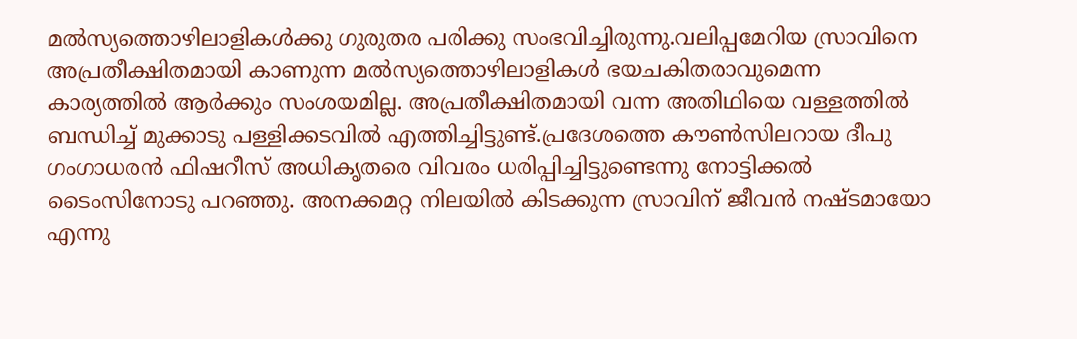മല്‍സ്യത്തൊഴിലാളികള്‍ക്കു ഗുരുതര പരിക്കു സംഭവിച്ചിരുന്നു.വലിപ്പമേറിയ സ്രാവിനെ അപ്രതീക്ഷിതമായി കാണുന്ന മല്‍സ്യത്തൊഴിലാളികള്‍ ഭയചകിതരാവുമെന്ന കാര്യത്തില്‍ ആര്‍ക്കും സംശയമില്ല. അപ്രതീക്ഷിതമായി വന്ന അതിഥിയെ വള്ളത്തില്‍ ബന്ധിച്ച് മുക്കാടു പള്ളിക്കടവില്‍ എത്തിച്ചിട്ടുണ്ട്.പ്രദേശത്തെ കൗണ്‍സിലറായ ദീപു ഗംഗാധരന്‍ ഫിഷറീസ് അധികൃതരെ വിവരം ധരിപ്പിച്ചിട്ടുണ്ടെന്നു നോട്ടിക്കല്‍ ടൈംസിനോടു പറഞ്ഞു. അനക്കമറ്റ നിലയില്‍ കിടക്കുന്ന സ്രാവിന് ജീവന്‍ നഷ്ടമായോ എന്നു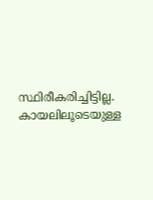സ്ഥിരീകരിച്ചിട്ടില്ല. കായലിലൂടെയുള്ള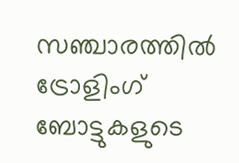സഞ്ചാരത്തില്‍ ട്രോളിംഗ് ബോട്ടുകളുടെ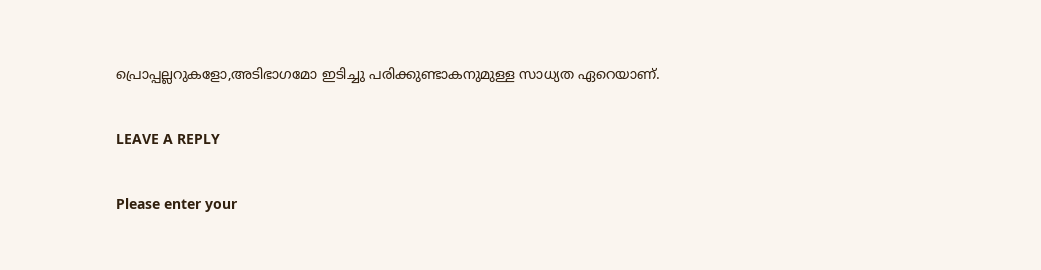പ്രൊപ്പല്ലറുകളോ,അടിഭാഗമോ ഇടിച്ചു പരിക്കുണ്ടാകനുമുള്ള സാധ്യത ഏറെയാണ്.

LEAVE A REPLY

Please enter your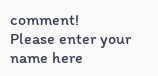comment!
Please enter your name here